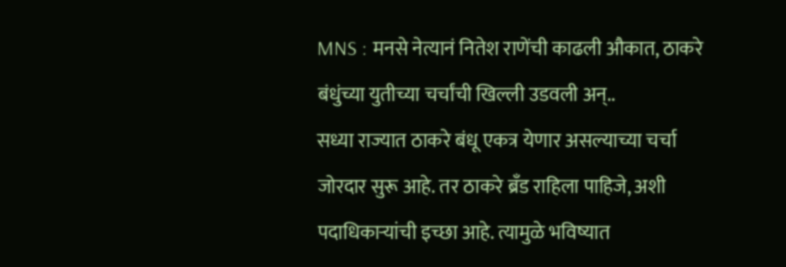MNS : मनसे नेत्यानं नितेश राणेंची काढली औकात, ठाकरे बंधुंच्या युतीच्या चर्चांची खिल्ली उडवली अन्..
सध्या राज्यात ठाकरे बंधू एकत्र येणार असल्याच्या चर्चा जोरदार सुरू आहे. तर ठाकरे ब्रँड राहिला पाहिजे, अशी पदाधिकाऱ्यांची इच्छा आहे. त्यामुळे भविष्यात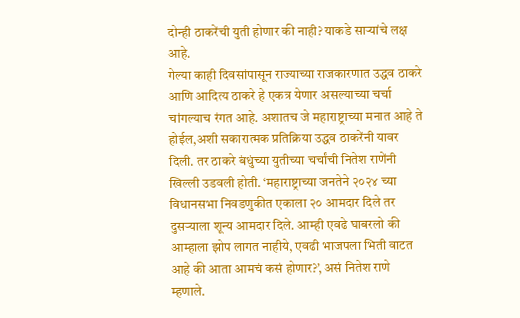दोन्ही ठाकरेंची युती होणार की नाही? याकडे साऱ्यांचे लक्ष आहे.
गेल्या काही दिवसांपासून राज्याच्या राजकारणात उद्धव ठाकरे आणि आदित्य ठाकरे हे एकत्र येणार असल्याच्या चर्चा चांगल्याच रंगत आहे. अशातच जे महाराष्ट्राच्या मनात आहे ते होईल,अशी सकारात्मक प्रतिक्रिया उद्धव ठाकरेंनी यावर दिली. तर ठाकरे बंधुंच्या युतीच्या चर्चांची नितेश राणेंनी खिल्ली उडवली होती. ‘महाराष्ट्राच्या जनतेने २०२४ च्या विधानसभा निवडणुकीत एकाला २० आमदार दिले तर दुसऱ्याला शून्य आमदार दिले. आम्ही एवढे घाबरलो की आम्हाला झोप लागत नाहीये, एवढी भाजपला भिती वाटत आहे की आता आमचं कसं होणार?’, असं नितेश राणे म्हणाले.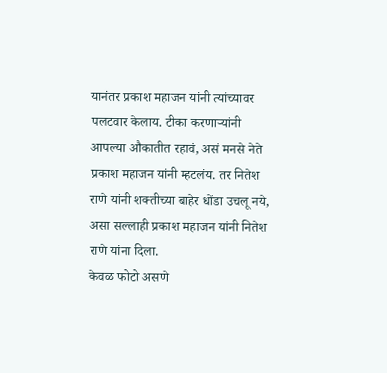यानंतर प्रकाश महाजन यांनी त्यांच्यावर पलटवार केलाय. टीका करणाऱ्यांनी आपल्या औकातीत रहावं, असं मनसे नेते प्रकाश महाजन यांनी म्हटलंय. तर नितेश राणे यांनी शक्तीच्या बाहेर धोंडा उचलू नये, असा सल्लाही प्रकाश महाजन यांनी नितेश राणे यांना दिला.
केवळ फोटो असणे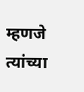म्हणजे त्यांच्या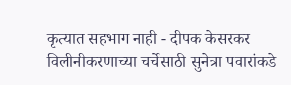कृत्यात सहभाग नाही - दीपक केसरकर
विलीनीकरणाच्या चर्चेसाठी सुनेत्रा पवारांकडे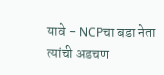यावे - NCPचा बडा नेता
त्यांची अडचण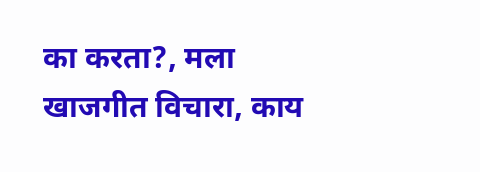का करता?, मला खाजगीत विचारा, काय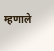म्हणाले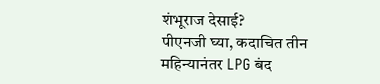शंभूराज देसाई?
पीएनजी घ्या, कदाचित तीन महिन्यानंतर LPG बंद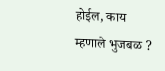होईल, काय म्हणाले भुजबळ ?